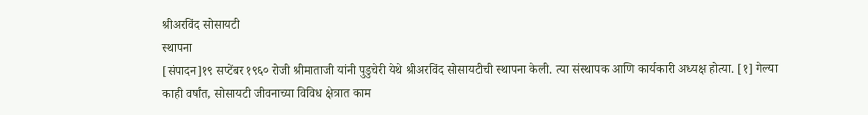श्रीअरविंद सोसायटी
स्थापना
[संपादन]१९ सप्टेंबर १९६० रोजी श्रीमाताजी यांनी पुडुचेरी येथे श्रीअरविंद सोसायटीची स्थापना केली. त्या संस्थापक आणि कार्यकारी अध्यक्ष होत्या. [१] गेल्या काही वर्षांत, सोसायटी जीवनाच्या विविध क्षेत्रात काम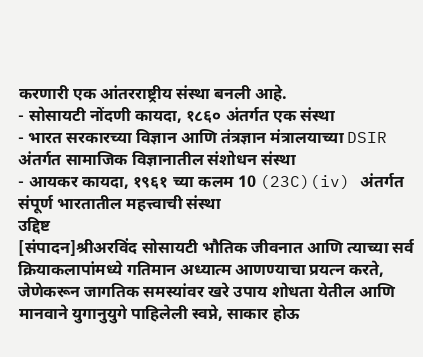करणारी एक आंतरराष्ट्रीय संस्था बनली आहे.
- सोसायटी नोंदणी कायदा, १८६० अंतर्गत एक संस्था
- भारत सरकारच्या विज्ञान आणि तंत्रज्ञान मंत्रालयाच्या DSIR अंतर्गत सामाजिक विज्ञानातील संशोधन संस्था
- आयकर कायदा, १९६१ च्या कलम 10 (23C)(iv) अंतर्गत संपूर्ण भारतातील महत्त्वाची संस्था
उद्दिष्ट
[संपादन]श्रीअरविंद सोसायटी भौतिक जीवनात आणि त्याच्या सर्व क्रियाकलापांमध्ये गतिमान अध्यात्म आणण्याचा प्रयत्न करते, जेणेकरून जागतिक समस्यांवर खरे उपाय शोधता येतील आणि मानवाने युगानुयुगे पाहिलेली स्वप्ने, साकार होऊ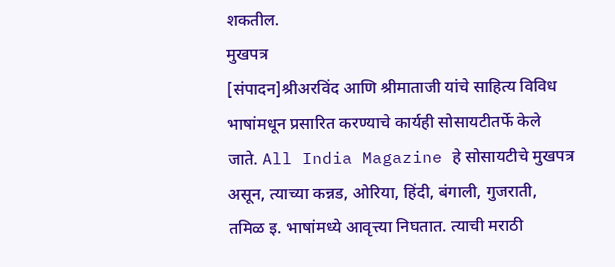शकतील.
मुखपत्र
[संपादन]श्रीअरविंद आणि श्रीमाताजी यांचे साहित्य विविध भाषांमधून प्रसारित करण्याचे कार्यही सोसायटीतर्फे केले जाते. All India Magazine हे सोसायटीचे मुखपत्र असून, त्याच्या कन्नड, ओरिया, हिंदी, बंगाली, गुजराती, तमिळ इ. भाषांमध्ये आवृत्त्या निघतात. त्याची मराठी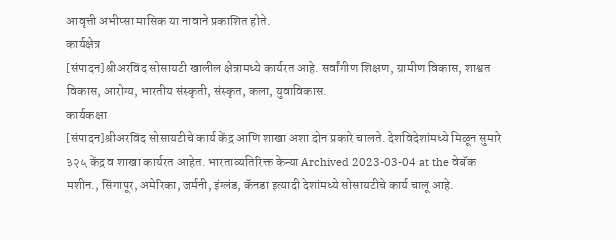आवृत्ती अभीप्सा मासिक या नावाने प्रकाशित होते.
कार्यक्षेत्र
[संपादन]श्रीअरविंद सोसायटी खालील क्षेत्रामध्ये कार्यरत आहे. सर्वांगीण शिक्षण, ग्रामीण विकास, शाश्वत विकास, आरोग्य, भारतीय संस्कृती, संस्कृत, कला, युवाविकास.
कार्यकक्षा
[संपादन]श्रीअरविंद सोसायटीचे कार्य केंद्र आणि शाखा अशा दोन प्रकारे चालते. देशविदेशांमध्ये मिळून सुमारे ३२५ केंद्र व शाखा कार्यरत आहेत. भारताव्यतिरिक्त केन्या Archived 2023-03-04 at the वेबॅक मशीन., सिंगापूर, अमेरिका, जर्मनी, इंग्लंड, कॅनडा इत्यादी देशांमध्ये सोसायटीचे कार्य चालू आहे.